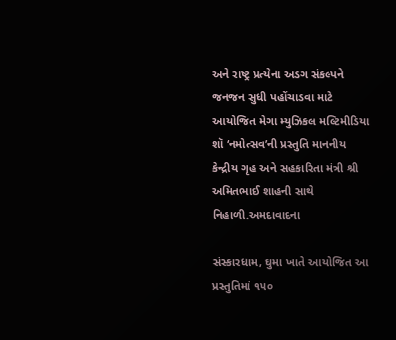અને રાષ્ટ્ર પ્રત્યેના અડગ સંકલ્પને જનજન સુધી પહોંચાડવા માટે આયોજિત મેગા મ્યુઝિકલ મલ્ટિમીડિયા શૉ ‘નમોત્સવ’ની પ્રસ્તુતિ માનનીય કેન્દ્રીય ગૃહ અને સહકારિતા મંત્રી શ્રી અમિતભાઈ શાહની સાથે નિહાળી.અમદાવાદના

સંસ્કારધામ, ઘુમા ખાતે આયોજિત આ પ્રસ્તુતિમાં ૧૫૦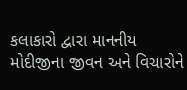કલાકારો દ્વારા માનનીય મોદીજીના જીવન અને વિચારોને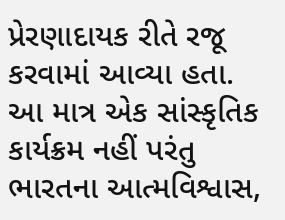પ્રેરણાદાયક રીતે રજૂ કરવામાં આવ્યા હતા. આ માત્ર એક સાંસ્કૃતિક કાર્યક્રમ નહીં પરંતુ ભારતના આત્મવિશ્વાસ,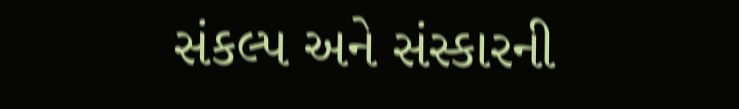સંકલ્પ અને સંસ્કારની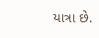યાત્રા છે.